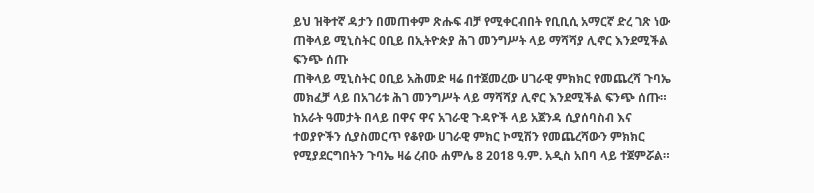ይህ ዝቅተኛ ዳታን በመጠቀም ጽሑፍ ብቻ የሚቀርብበት የቢቢሲ አማርኛ ድረ ገጽ ነው
ጠቅላይ ሚኒስትር ዐቢይ በኢትዮጵያ ሕገ መንግሥት ላይ ማሻሻያ ሊኖር እንደሚችል ፍንጭ ሰጡ
ጠቅላይ ሚኒስትር ዐቢይ አሕመድ ዛሬ በተጀመረው ሀገራዊ ምክክር የመጨረሻ ጉባኤ መክፈቻ ላይ በአገሪቱ ሕገ መንግሥት ላይ ማሻሻያ ሊኖር እንደሚችል ፍንጭ ሰጡ።
ከአራት ዓመታት በላይ በዋና ዋና አገራዊ ጉዳዮች ላይ አጀንዳ ሲያሰባስብ እና ተወያዮችን ሲያስመርጥ የቆየው ሀገራዊ ምክር ኮሚሽን የመጨረሻውን ምክክር የሚያደርግበትን ጉባኤ ዛሬ ረብዑ ሐምሌ 8 2018 ዓ.ም. አዲስ አበባ ላይ ተጀምሯል።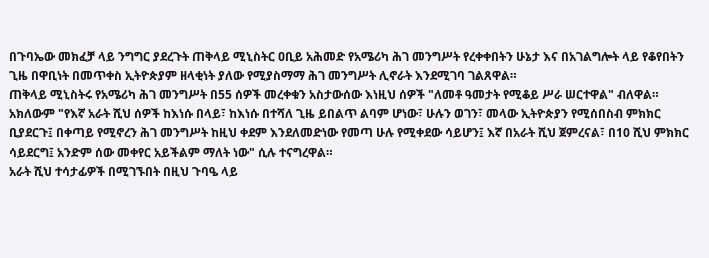በጉባኤው መክፈቻ ላይ ንግግር ያደረጉት ጠቅላይ ሚኒስትር ዐቢይ አሕመድ የአሜሪካ ሕገ መንግሥት የረቀቀበትን ሁኔታ እና በአገልግሎት ላይ የቆየበትን ጊዜ በዋቢነት በመጥቀስ ኢትዮጵያም ዘላቂነት ያለው የሚያስማማ ሕገ መንግሥት ሊኖራት እንደሚገባ ገልጸዋል።
ጠቅላይ ሚኒስትሩ የአሜሪካ ሕገ መንግሥት በ55 ሰዎች መረቀቁን አስታውሰው እነዚህ ሰዎች "ለመቶ ዓመታት የሚቆይ ሥራ ሠርተዋል" ብለዋል።
አክለውም "የእኛ አራት ሺህ ሰዎች ከእነሱ በላይ፣ ከእነሱ በተሻለ ጊዜ ይበልጥ ልባም ሆነው፣ ሁሉን ወገን፣ መላው ኢትዮጵያን የሚሰበስብ ምክክር ቢያደርጉ፤ በቀጣይ የሚኖረን ሕገ መንግሥት ከዚህ ቀደም እንደለመድነው የመጣ ሁሉ የሚቀደው ሳይሆን፤ እኛ በአራት ሺህ ጀምረናል፣ በ10 ሺህ ምክክር ሳይደርግ፤ አንድም ሰው መቀየር አይችልም ማለት ነው" ሲሉ ተናግረዋል።
አራት ሺህ ተሳታፊዎች በሚገኙበት በዚህ ጉባዔ ላይ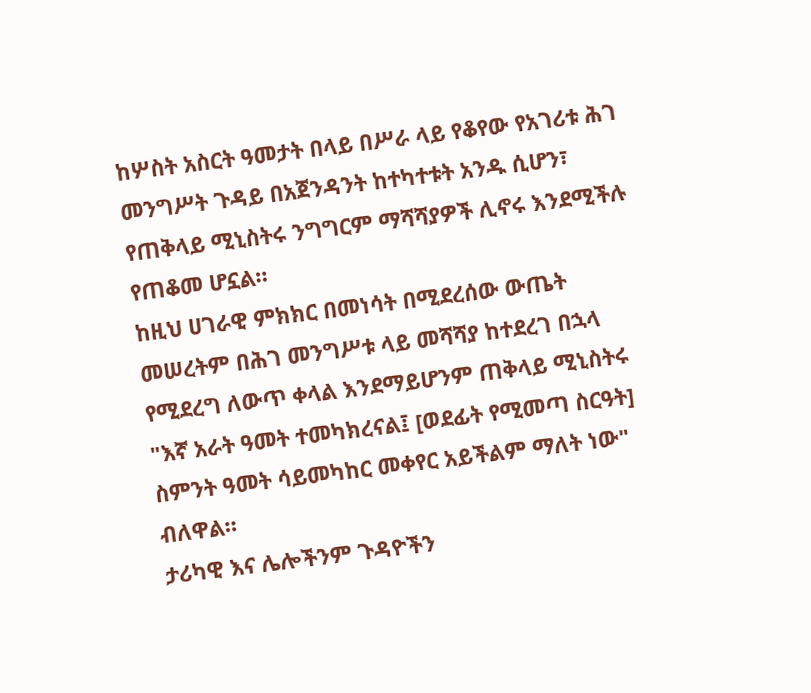ከሦስት አስርት ዓመታት በላይ በሥራ ላይ የቆየው የአገሪቱ ሕገ መንግሥት ጉዳይ በአጀንዳንት ከተካተቱት አንዱ ሲሆን፣ የጠቅላይ ሚኒስትሩ ንግግርም ማሻሻያዎች ሊኖሩ እንደሚችሉ የጠቆመ ሆኗል።
ከዚህ ሀገራዊ ምክክር በመነሳት በሚደረሰው ውጤት መሠረትም በሕገ መንግሥቱ ላይ መሻሻያ ከተደረገ በኋላ የሚደረግ ለውጥ ቀላል እንደማይሆንም ጠቅላይ ሚኒስትሩ "እኛ አራት ዓመት ተመካክረናል፤ [ወደፊት የሚመጣ ስርዓት] ስምንት ዓመት ሳይመካከር መቀየር አይችልም ማለት ነው" ብለዋል።
ታሪካዊ እና ሌሎችንም ጉዳዮችን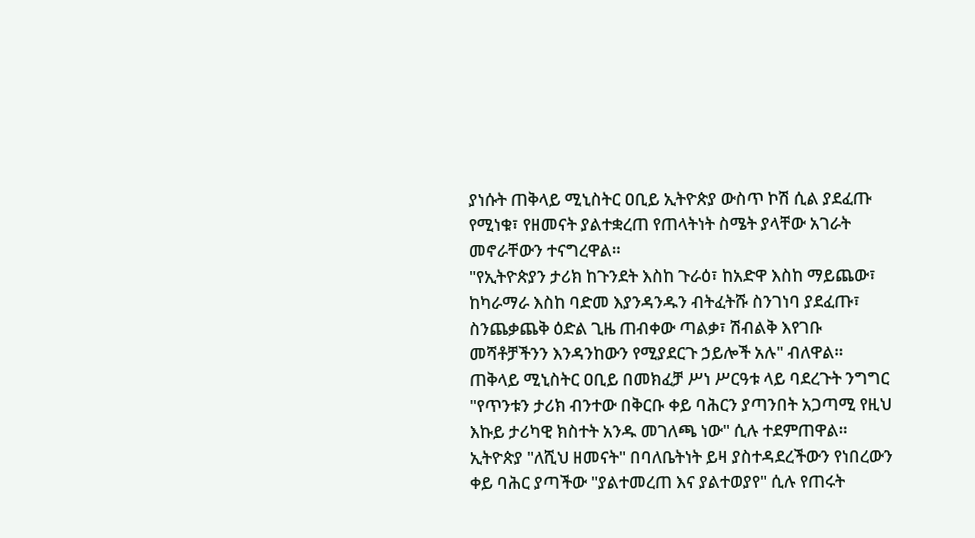ያነሱት ጠቅላይ ሚኒስትር ዐቢይ ኢትዮጵያ ውስጥ ኮሽ ሲል ያደፈጡ የሚነቁ፣ የዘመናት ያልተቋረጠ የጠላትነት ስሜት ያላቸው አገራት መኖራቸውን ተናግረዋል።
"የኢትዮጵያን ታሪክ ከጉንደት እስከ ጉራዕ፣ ከአድዋ እስከ ማይጨው፣ ከካራማራ እስከ ባድመ እያንዳንዱን ብትፈትሹ ስንገነባ ያደፈጡ፣ ስንጨቃጨቅ ዕድል ጊዜ ጠብቀው ጣልቃ፣ ሽብልቅ እየገቡ መሻቶቻችንን እንዳንከውን የሚያደርጉ ኃይሎች አሉ" ብለዋል።
ጠቅላይ ሚኒስትር ዐቢይ በመክፈቻ ሥነ ሥርዓቱ ላይ ባደረጉት ንግግር "የጥንቱን ታሪክ ብንተው በቅርቡ ቀይ ባሕርን ያጣንበት አጋጣሚ የዚህ እኩይ ታሪካዊ ክስተት አንዱ መገለጫ ነው" ሲሉ ተደምጠዋል።
ኢትዮጵያ "ለሺህ ዘመናት" በባለቤትነት ይዛ ያስተዳደረችውን የነበረውን ቀይ ባሕር ያጣችው "ያልተመረጠ እና ያልተወያየ" ሲሉ የጠሩት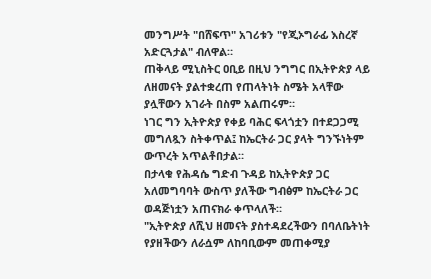መንግሥት "በሸፍጥ" አገሪቱን "የጂኦግራፊ እስረኛ አድርጓታል" ብለዋል።
ጠቅላይ ሚኒስትር ዐቢይ በዚህ ንግግር በኢትዮጵያ ላይ ለዘመናት ያልተቋረጠ የጠላትነት ስሜት አላቸው ያሏቸውን አገራት በስም አልጠሩም።
ነገር ግን ኢትዮጵያ የቀይ ባሕር ፍላጎቷን በተደጋጋሚ መግለጿን ስትቀጥል፤ ከኤርትራ ጋር ያላት ግንኙነትም ውጥረት አጥልቶበታል።
በታላቁ የሕዳሴ ግድብ ጉዳይ ከኢትዮጵያ ጋር አለመግባባት ውስጥ ያለችው ግብፅም ከኤርትራ ጋር ወዳጅነቷን አጠናክራ ቀጥላለች።
"ኢትዮጵያ ለሺህ ዘመናት ያስተዳደረችውን በባለቤትነት የያዘችውን ለራሷም ለከባቢውም መጠቀሚያ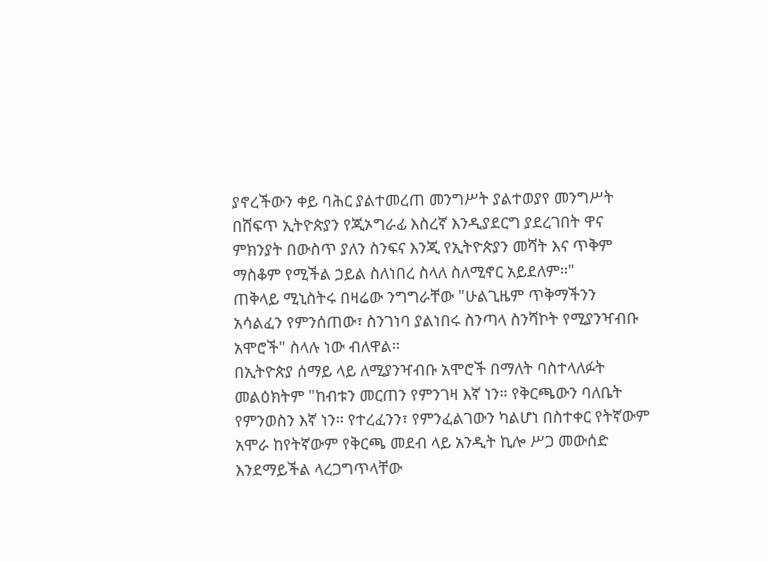ያኖረችውን ቀይ ባሕር ያልተመረጠ መንግሥት ያልተወያየ መንግሥት በሸፍጥ ኢትዮጵያን የጂኦግራፊ እስረኛ እንዲያደርግ ያደረገበት ዋና ምክንያት በውስጥ ያለን ስንፍና እንጂ የኢትዮጵያን መሻት እና ጥቅም ማስቆም የሚችል ኃይል ስለነበረ ስላለ ስለሚኖር አይደለም።"
ጠቅላይ ሚኒስትሩ በዛሬው ንግግራቸው "ሁልጊዜም ጥቅማችንን አሳልፈን የምንሰጠው፣ ስንገነባ ያልነበሩ ስንጣላ ስንሻኮት የሚያንዣብቡ አሞሮች" ስላሉ ነው ብለዋል።
በኢትዮጵያ ሰማይ ላይ ለሚያንዣብቡ አሞሮች በማለት ባስተላለፉት መልዕክትም "ከብቱን መርጠን የምንገዛ እኛ ነን። የቅርጫውን ባለቤት የምንወስን እኛ ነን። የተረፈንን፣ የምንፈልገውን ካልሆነ በስተቀር የትኛውም አሞራ ከየትኛውም የቅርጫ መደብ ላይ አንዲት ኪሎ ሥጋ መውሰድ እንደማይችል ላረጋግጥላቸው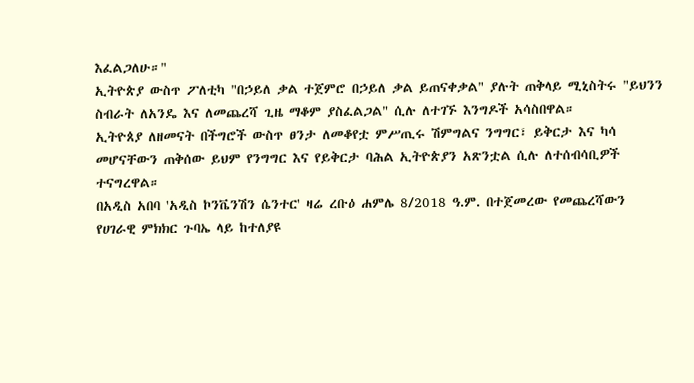እፈልጋለሁ።"
ኢትዮጵያ ውስጥ ፖለቲካ "በኃይለ ቃል ተጀምሮ በኃይለ ቃል ይጠናቀቃል" ያሉት ጠቅላይ ሚኒስትሩ "ይህንን ስብራት ለአንዴ እና ለመጨረሻ ጊዜ ማቆም ያስፈልጋል" ሲሉ ለተገኙ እንግዶች አሳስበዋል።
ኢትዮጰያ ለዘመናት በችግሮች ውስጥ ፀንታ ለመቆየቷ ምሥጢሩ ሽምግልና ንግግር፣ ይቅርታ እና ካሳ መሆናቸውን ጠቅሰው ይህም የንግግር እና የይቅርታ ባሕል ኢትዮጵያን አጽንቷል ሲሉ ለተሰብሳቢዎች ተናግረዋል።
በአዲስ አበባ 'አዲስ ኮንቬንሽን ሴንተር' ዛሬ ረቡዕ ሐምሌ 8/2018 ዓ.ም. በተጀመረው የመጨረሻውን የሀገራዊ ምክክር ጉባኤ ላይ ከተለያዩ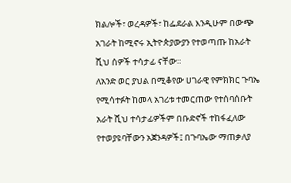ክልሎች፣ ወረዳዎች፣ ከፌደራል እንዲሁም በውጭ አገራት ከሚኖሩ ኢትዮጵያውያን የተወጣጡ ከአራት ሺህ ሰዎች ተሳታፊ ናቸው።
ለአንድ ወር ያህል በሚቆየው ሀገራዊ የምክክር ጉባኤ የሚሳተፉት ከመላ አገሪቱ ተመርጠው የተሰባሰቡት አራት ሺህ ተሳታፊዎችም በቡድኖች ተከፋፈለው የተወያዩባቸውን አጀንዳዎች፤ በጉባኤው ማጠቃለያ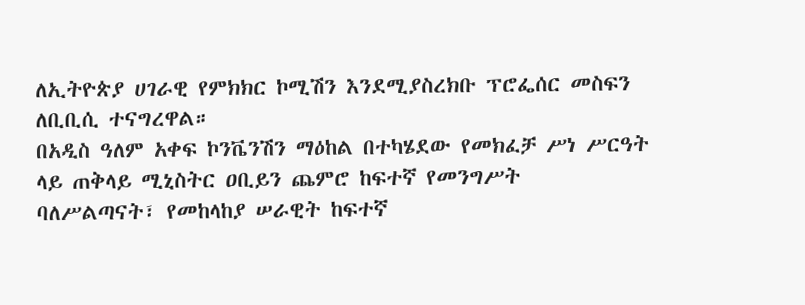ለኢትዮጵያ ሀገራዊ የምክክር ኮሚሽን እንደሚያስረክቡ ፕሮፌሰር መስፍን ለቢቢሲ ተናግረዋል።
በአዲስ ዓለም አቀፍ ኮንቬንሽን ማዕከል በተካሄደው የመክፈቻ ሥነ ሥርዓት ላይ ጠቅላይ ሚኒስትር ዐቢይን ጨምሮ ከፍተኛ የመንግሥት ባለሥልጣናት፣ የመከላከያ ሠራዊት ከፍተኛ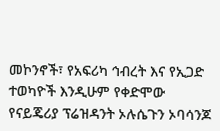መኮንኖች፣ የአፍሪካ ኅብረት እና የኢጋድ ተወካዮች እንዲሁም የቀድሞው የናይጄሪያ ፕሬዝዳንት ኦሉሴጉን ኦባሳንጆ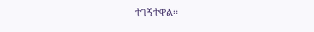ተገኝተዋል።